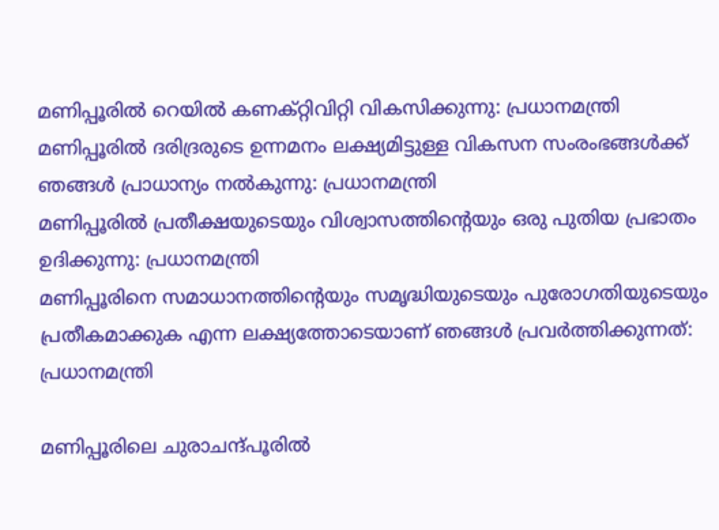മണിപ്പൂരിൽ റെയിൽ കണക്റ്റിവിറ്റി വികസിക്കുന്നു: പ്രധാനമന്ത്രി
മണിപ്പൂരിൽ ദരിദ്രരുടെ ഉന്നമനം ലക്ഷ്യമിട്ടുള്ള വികസന സംരംഭങ്ങൾക്ക് ഞങ്ങൾ പ്രാധാന്യം നൽകുന്നു: പ്രധാനമന്ത്രി
മണിപ്പൂരിൽ പ്രതീക്ഷയുടെയും വിശ്വാസത്തിന്റെയും ഒരു പുതിയ പ്രഭാതം ഉദിക്കുന്നു: പ്രധാനമന്ത്രി
മണിപ്പൂരിനെ സമാധാനത്തിന്റെയും സമൃദ്ധിയുടെയും പുരോഗതിയുടെയും പ്രതീകമാക്കുക എന്ന ലക്ഷ്യത്തോടെയാണ് ഞങ്ങൾ പ്രവർത്തിക്കുന്നത്: പ്രധാനമന്ത്രി

മണിപ്പൂരിലെ ചുരാചന്ദ്പൂരിൽ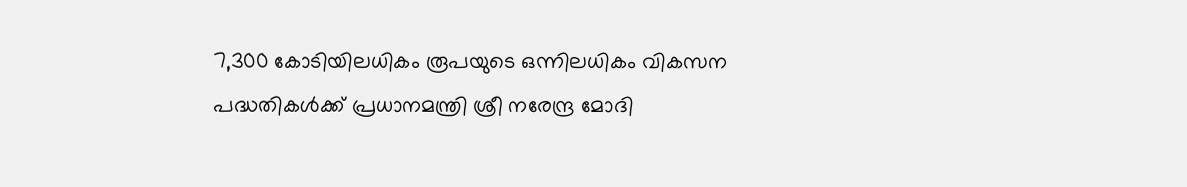7,300 കോടിയിലധികം രൂപയുടെ ഒന്നിലധികം വികസന പദ്ധതികൾക്ക് പ്രധാനമന്ത്രി ശ്രീ നരേന്ദ്ര മോദി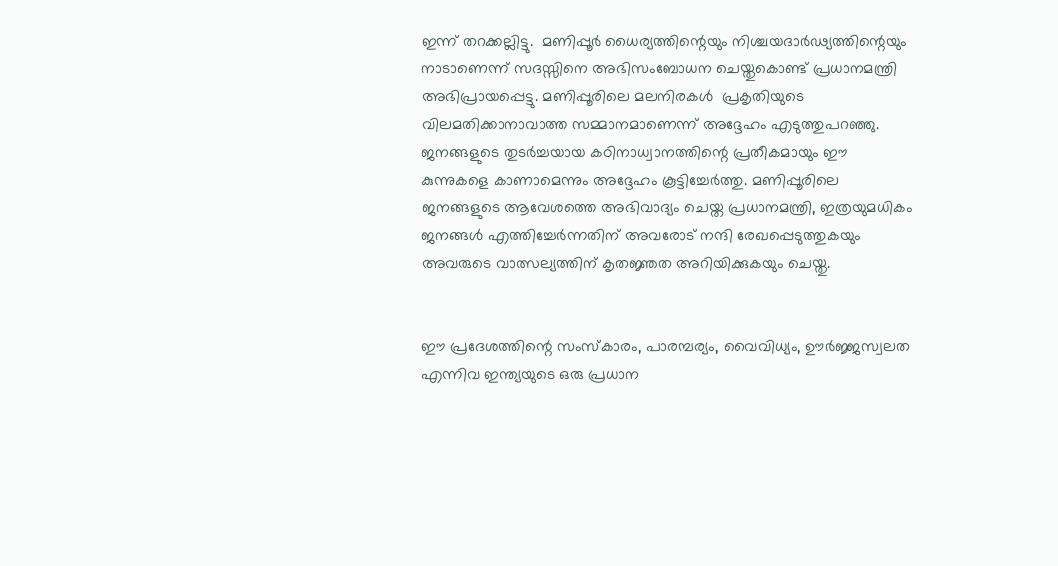ഇന്ന് തറക്കല്ലിട്ടു.  മണിപ്പൂർ ധൈര്യത്തിന്റെയും നിശ്ചയദാർഢ്യത്തിന്റെയും നാടാണെന്ന് സദസ്സിനെ അഭിസംബോധന ചെയ്തുകൊണ്ട് പ്രധാനമന്ത്രി അഭിപ്രായപ്പെട്ടു. മണിപ്പൂരിലെ മലനിരകൾ  പ്രകൃതിയുടെ വിലമതിക്കാനാവാത്ത സമ്മാനമാണെന്ന് അദ്ദേഹം എടുത്തുപറഞ്ഞു. ജനങ്ങളുടെ തുടർച്ചയായ കഠിനാധ്വാനത്തിന്റെ പ്രതീകമായും ഈ കുന്നുകളെ കാണാമെന്നും അദ്ദേഹം കൂട്ടിച്ചേർത്തു. മണിപ്പൂരിലെ ജനങ്ങളുടെ ആവേശത്തെ അഭിവാദ്യം ചെയ്ത പ്രധാനമന്ത്രി, ഇത്രയുമധികം ജനങ്ങൾ എത്തിച്ചേർന്നതിന് അവരോട് നന്ദി രേഖപ്പെടുത്തുകയും അവരുടെ വാത്സല്യത്തിന് കൃതജ്ഞത അറിയിക്കുകയും ചെയ്തു.


ഈ പ്രദേശത്തിന്റെ സംസ്കാരം, പാരമ്പര്യം, വൈവിധ്യം, ഊർജ്ജസ്വലത എന്നിവ ഇന്ത്യയുടെ ഒരു പ്രധാന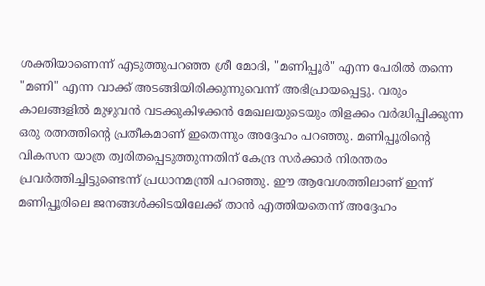ശക്തിയാണെന്ന് എടുത്തുപറഞ്ഞ ശ്രീ മോദി, "മണിപ്പൂർ" എന്ന പേരിൽ തന്നെ "മണി" എന്ന വാക്ക് അടങ്ങിയിരിക്കുന്നുവെന്ന് അഭിപ്രായപ്പെട്ടു. വരും കാലങ്ങളിൽ മുഴുവൻ വടക്കുകിഴക്കൻ മേഖലയുടെയും തിളക്കം വർദ്ധിപ്പിക്കുന്ന ഒരു രത്നത്തിന്റെ പ്രതീകമാണ് ഇതെന്നും അദ്ദേഹം പറഞ്ഞു. മണിപ്പൂരിന്റെ വികസന യാത്ര ത്വരിതപ്പെടുത്തുന്നതിന് കേന്ദ്ര സർക്കാർ നിരന്തരം പ്രവർത്തിച്ചിട്ടുണ്ടെന്ന് പ്രധാനമന്ത്രി പറഞ്ഞു. ഈ ആവേശത്തിലാണ് ഇന്ന് മണിപ്പൂരിലെ ജനങ്ങൾക്കിടയിലേക്ക് താൻ എത്തിയതെന്ന് അദ്ദേഹം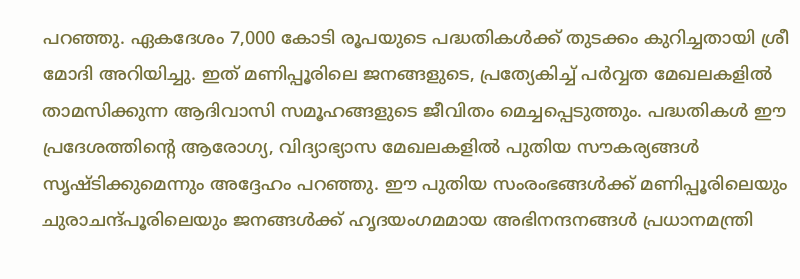പറഞ്ഞു. ഏകദേശം 7,000 കോടി രൂപയുടെ പദ്ധതികൾക്ക് തുടക്കം കുറിച്ചതായി ശ്രീ മോദി അറിയിച്ചു. ഇത് മണിപ്പൂരിലെ ജനങ്ങളുടെ, പ്രത്യേകിച്ച് പർവ്വത മേഖലകളിൽ താമസിക്കുന്ന ആദിവാസി സമൂഹങ്ങളുടെ ജീവിതം മെച്ചപ്പെടുത്തും. പദ്ധതികൾ ഈ പ്രദേശത്തിന്റെ ആരോഗ്യ, വിദ്യാഭ്യാസ മേഖലകളിൽ പുതിയ സൗകര്യങ്ങൾ സൃഷ്ടിക്കുമെന്നും അദ്ദേഹം പറഞ്ഞു. ഈ പുതിയ സംരംഭങ്ങൾക്ക് മണിപ്പൂരിലെയും ചുരാചന്ദ്പൂരിലെയും ജനങ്ങൾക്ക് ഹൃദയംഗമമായ അഭിനന്ദനങ്ങൾ പ്രധാനമന്ത്രി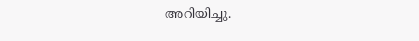അറിയിച്ചു.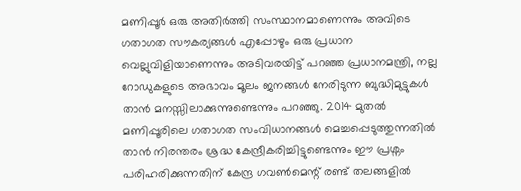മണിപ്പൂർ ഒരു അതിർത്തി സംസ്ഥാനമാണെന്നും അവിടെ ഗതാഗത സൗകര്യങ്ങൾ എപ്പോഴും ഒരു പ്രധാന വെല്ലുവിളിയാണെന്നും അടിവരയിട്ട് പറഞ്ഞ പ്രധാനമന്ത്രി, നല്ല റോഡുകളുടെ അഭാവം മൂലം ജനങ്ങൾ നേരിടുന്ന ബുദ്ധിമുട്ടുകൾ താൻ മനസ്സിലാക്കുന്നുണ്ടെന്നും പറഞ്ഞു. 2014 മുതൽ മണിപ്പൂരിലെ ഗതാഗത സംവിധാനങ്ങൾ മെച്ചപ്പെടുത്തുന്നതിൽ താൻ നിരന്തരം ശ്രദ്ധ കേന്ദ്രീകരിച്ചിട്ടുണ്ടെന്നും ഈ പ്രശ്നം പരിഹരിക്കുന്നതിന് കേന്ദ്ര ഗവൺമെന്റ് രണ്ട് തലങ്ങളിൽ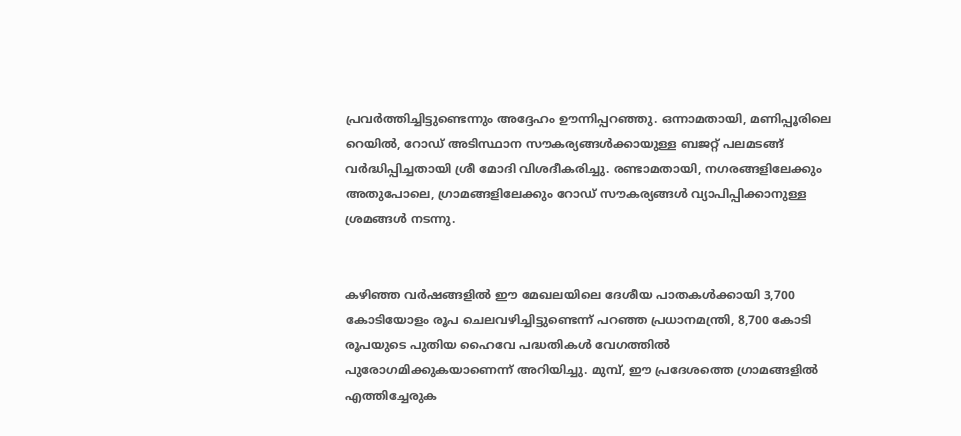പ്രവർത്തിച്ചിട്ടുണ്ടെന്നും അദ്ദേഹം ഊന്നിപ്പറഞ്ഞു. ഒന്നാമതായി, മണിപ്പൂരിലെ റെയിൽ, റോഡ് അടിസ്ഥാന സൗകര്യങ്ങൾക്കായുള്ള ബജറ്റ് പലമടങ്ങ് വർദ്ധിപ്പിച്ചതായി ശ്രീ മോദി വിശദീകരിച്ചു. രണ്ടാമതായി, നഗരങ്ങളിലേക്കും അതുപോലെ, ഗ്രാമങ്ങളിലേക്കും റോഡ് സൗകര്യങ്ങൾ വ്യാപിപ്പിക്കാനുള്ള ശ്രമങ്ങൾ നടന്നു.


കഴിഞ്ഞ വർഷങ്ങളിൽ ഈ മേഖലയിലെ ദേശീയ പാതകൾക്കായി 3,700 കോടിയോളം രൂപ ചെലവഴിച്ചിട്ടുണ്ടെന്ന് പറഞ്ഞ പ്രധാനമന്ത്രി, 8,700 കോടി രൂപയുടെ പുതിയ ഹൈവേ പദ്ധതികൾ വേഗത്തിൽ പുരോഗമിക്കുകയാണെന്ന് അറിയിച്ചു. മുമ്പ്, ഈ പ്രദേശത്തെ ഗ്രാമങ്ങളിൽ എത്തിച്ചേരുക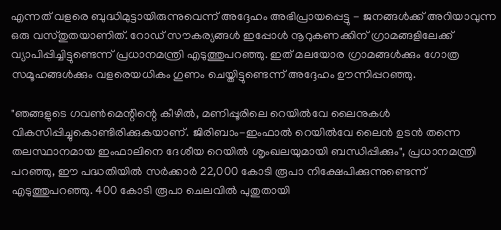എന്നത് വളരെ ബുദ്ധിമുട്ടായിരുന്നുവെന്ന് അദ്ദേഹം അഭിപ്രായപ്പെട്ടു - ജനങ്ങൾക്ക് അറിയാവുന്ന ഒരു വസ്തുതയാണിത്. റോഡ് സൗകര്യങ്ങൾ ഇപ്പോൾ നൂറുകണക്കിന് ഗ്രാമങ്ങളിലേക്ക് വ്യാപിപ്പിച്ചിട്ടുണ്ടെന്ന് പ്രധാനമന്ത്രി എടുത്തുപറഞ്ഞു. ഇത് മലയോര ഗ്രാമങ്ങൾക്കും ഗോത്ര സമൂഹങ്ങൾക്കും വളരെയധികം ഗുണം ചെയ്തിട്ടുണ്ടെന്ന് അദ്ദേഹം ഊന്നിപ്പറഞ്ഞു.

"ഞങ്ങളുടെ ഗവൺമെന്റിന്റെ കീഴിൽ, മണിപ്പൂരിലെ റെയിൽവേ ലൈനുകൾ വികസിപ്പിച്ചുകൊണ്ടിരിക്കുകയാണ്. ജിരിബാം-ഇംഫാൽ റെയിൽവേ ലൈൻ ഉടൻ തന്നെ തലസ്ഥാനമായ ഇംഫാലിനെ ദേശീയ റെയിൽ ശൃംഖലയുമായി ബന്ധിപ്പിക്കും", പ്രധാനമന്ത്രി പറഞ്ഞു, ഈ പദ്ധതിയിൽ സർക്കാർ 22,000 കോടി രൂപാ നിക്ഷേപിക്കുന്നുണ്ടെന്ന് എടുത്തുപറഞ്ഞു. 400 കോടി രൂപാ ചെലവിൽ പുതുതായി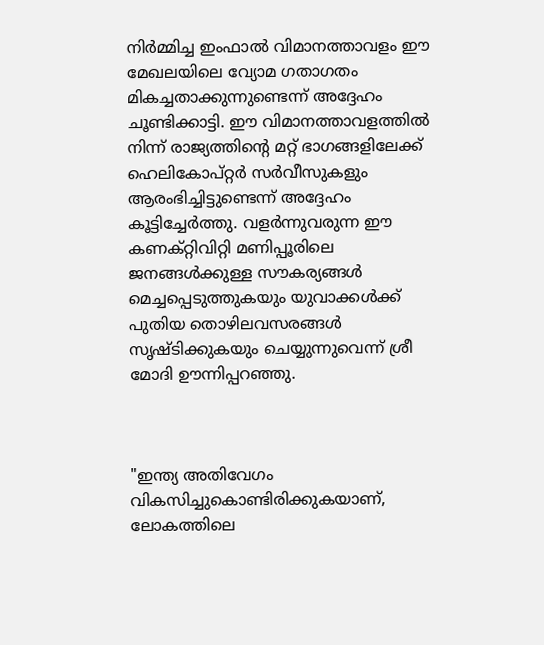നിർമ്മിച്ച ഇംഫാൽ വിമാനത്താവളം ഈ മേഖലയിലെ വ്യോമ ഗതാഗതം മികച്ചതാക്കുന്നുണ്ടെന്ന് അദ്ദേഹം ചൂണ്ടിക്കാട്ടി. ഈ വിമാനത്താവളത്തിൽ നിന്ന് രാജ്യത്തിന്റെ മറ്റ് ഭാഗങ്ങളിലേക്ക് ഹെലികോപ്റ്റർ സർവീസുകളും ആരംഭിച്ചിട്ടുണ്ടെന്ന് അദ്ദേഹം കൂട്ടിച്ചേർത്തു. വളർന്നുവരുന്ന ഈ കണക്റ്റിവിറ്റി മണിപ്പൂരിലെ ജനങ്ങൾക്കുള്ള സൗകര്യങ്ങൾ മെച്ചപ്പെടുത്തുകയും യുവാക്കൾക്ക് പുതിയ തൊഴിലവസരങ്ങൾ സൃഷ്ടിക്കുകയും ചെയ്യുന്നുവെന്ന് ശ്രീ മോദി ഊന്നിപ്പറഞ്ഞു.



"ഇന്ത്യ അതിവേഗം വികസിച്ചുകൊണ്ടിരിക്കുകയാണ്, ലോകത്തിലെ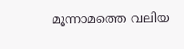മൂന്നാമത്തെ വലിയ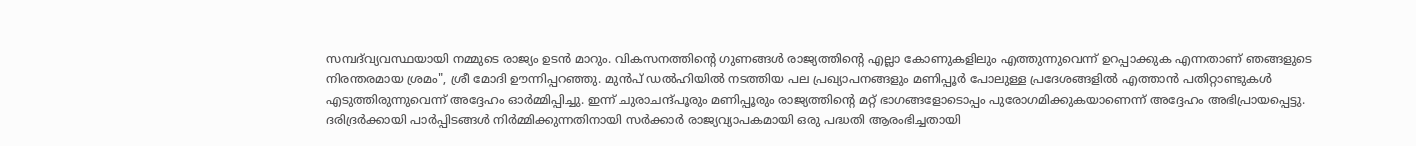സമ്പദ്‌വ്യവസ്ഥയായി നമ്മുടെ രാജ്യം ഉടൻ മാറും. വികസനത്തിന്റെ ഗുണങ്ങൾ രാജ്യത്തിന്റെ എല്ലാ കോണുകളിലും എത്തുന്നുവെന്ന് ഉറപ്പാക്കുക എന്നതാണ് ഞങ്ങളുടെ നിരന്തരമായ ശ്രമം", ശ്രീ മോദി ഊന്നിപ്പറഞ്ഞു. മുൻപ് ഡൽഹിയിൽ നടത്തിയ പല പ്രഖ്യാപനങ്ങളും മണിപ്പൂർ പോലുള്ള പ്രദേശങ്ങളിൽ എത്താൻ പതിറ്റാണ്ടുകൾ എടുത്തിരുന്നുവെന്ന് അദ്ദേഹം ഓർമ്മിപ്പിച്ചു. ഇന്ന് ചുരാചന്ദ്പൂരും മണിപ്പൂരും രാജ്യത്തിന്റെ മറ്റ് ഭാഗങ്ങളോടൊപ്പം പുരോഗമിക്കുകയാണെന്ന് അദ്ദേഹം അഭിപ്രായപ്പെട്ടു. ദരിദ്രർക്കായി പാർപ്പിടങ്ങൾ നിർമ്മിക്കുന്നതിനായി സർക്കാർ രാജ്യവ്യാപകമായി ഒരു പദ്ധതി ആരംഭിച്ചതായി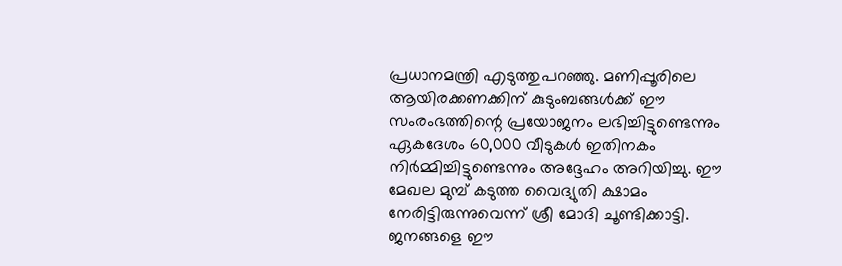പ്രധാനമന്ത്രി എടുത്തുപറഞ്ഞു. മണിപ്പൂരിലെ ആയിരക്കണക്കിന് കുടുംബങ്ങൾക്ക് ഈ സംരംഭത്തിന്റെ പ്രയോജനം ലഭിച്ചിട്ടുണ്ടെന്നും ഏകദേശം 60,000 വീടുകൾ ഇതിനകം നിർമ്മിച്ചിട്ടുണ്ടെന്നും അദ്ദേഹം അറിയിച്ചു. ഈ മേഖല മുമ്പ് കടുത്ത വൈദ്യുതി ക്ഷാമം നേരിട്ടിരുന്നുവെന്ന് ശ്രീ മോദി ചൂണ്ടിക്കാട്ടി. ജനങ്ങളെ ഈ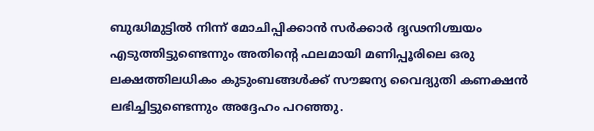ബുദ്ധിമുട്ടിൽ നിന്ന് മോചിപ്പിക്കാൻ സർക്കാർ ദൃഢനിശ്ചയം എടുത്തിട്ടുണ്ടെന്നും അതിന്റെ ഫലമായി മണിപ്പൂരിലെ ഒരു ലക്ഷത്തിലധികം കുടുംബങ്ങൾക്ക് സൗജന്യ വൈദ്യുതി കണക്ഷൻ ലഭിച്ചിട്ടുണ്ടെന്നും അദ്ദേഹം പറഞ്ഞു.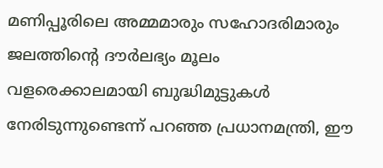മണിപ്പൂരിലെ അമ്മമാരും സഹോദരിമാരും ജലത്തിന്റെ ദൗർലഭ്യം മൂലം വളരെക്കാലമായി ബുദ്ധിമുട്ടുകൾ നേരിടുന്നുണ്ടെന്ന് പറഞ്ഞ പ്രധാനമന്ത്രി, ഈ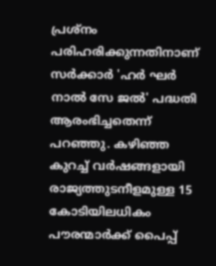പ്രശ്നം പരിഹരിക്കുന്നതിനാണ് സർക്കാർ 'ഹർ ഘർ നാൽ സേ ജൽ' പദ്ധതി ആരംഭിച്ചതെന്ന് പറഞ്ഞു. കഴിഞ്ഞ കുറച്ച് വർഷങ്ങളായി രാജ്യത്തുടനീളമുള്ള 15 കോടിയിലധികം പൗരന്മാർക്ക് പൈപ്പ്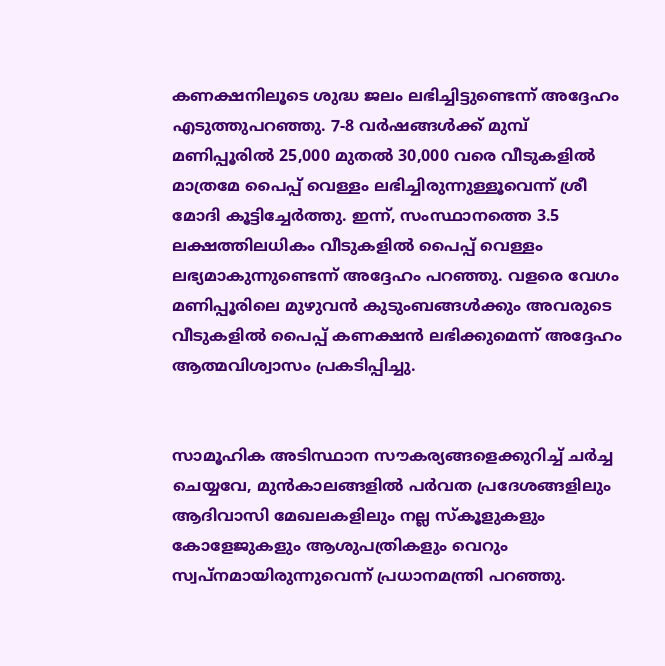കണക്ഷനിലൂടെ ശുദ്ധ ജലം ലഭിച്ചിട്ടുണ്ടെന്ന് അദ്ദേഹം എടുത്തുപറഞ്ഞു. 7-8 വർഷങ്ങൾക്ക് മുമ്പ് മണിപ്പൂരിൽ 25,000 മുതൽ 30,000 വരെ വീടുകളിൽ മാത്രമേ പൈപ്പ് വെള്ളം ലഭിച്ചിരുന്നുള്ളൂവെന്ന് ശ്രീ മോദി കൂട്ടിച്ചേർത്തു. ഇന്ന്, സംസ്ഥാനത്തെ 3.5 ലക്ഷത്തിലധികം വീടുകളിൽ പൈപ്പ് വെള്ളം ലഭ്യമാകുന്നുണ്ടെന്ന് അദ്ദേഹം പറഞ്ഞു. വളരെ വേഗം മണിപ്പൂരിലെ മുഴുവൻ കുടുംബങ്ങൾക്കും അവരുടെ വീടുകളിൽ പൈപ്പ് കണക്ഷൻ ലഭിക്കുമെന്ന് അദ്ദേഹം ആത്മവിശ്വാസം പ്രകടിപ്പിച്ചു.


സാമൂഹിക അടിസ്ഥാന സൗകര്യങ്ങളെക്കുറിച്ച് ചർച്ച ചെയ്യവേ, മുൻകാലങ്ങളിൽ പർവത പ്രദേശങ്ങളിലും ആദിവാസി മേഖലകളിലും നല്ല സ്കൂളുകളും കോളേജുകളും ആശുപത്രികളും വെറും സ്വപ്നമായിരുന്നുവെന്ന് പ്രധാനമന്ത്രി പറഞ്ഞു.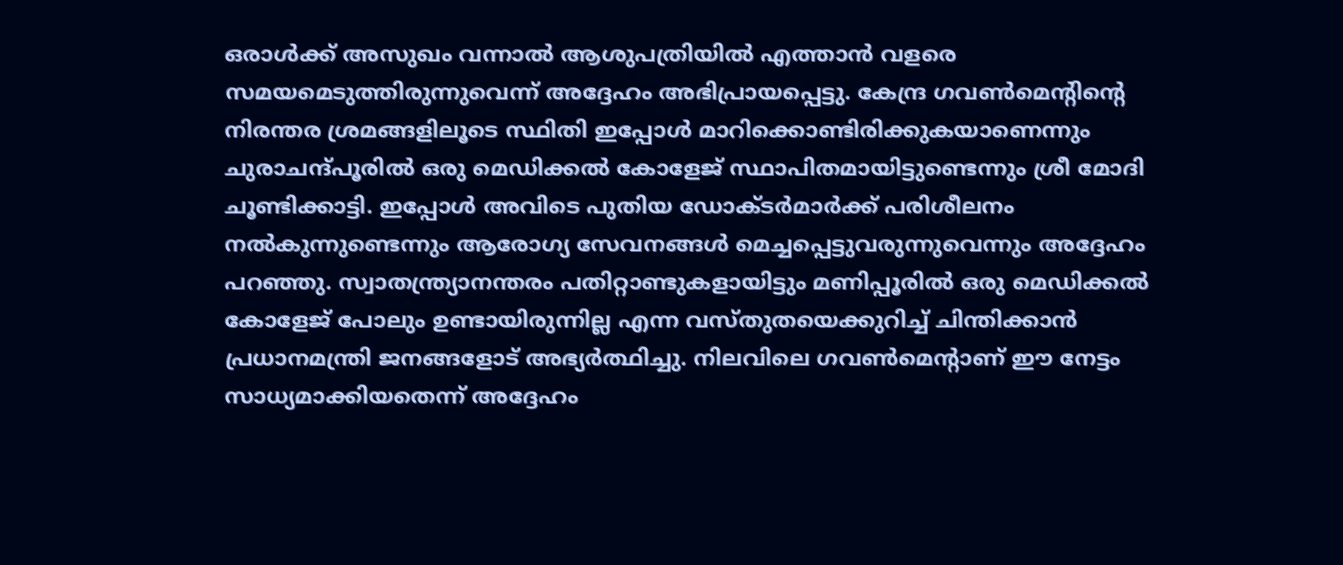ഒരാൾക്ക് അസുഖം വന്നാൽ ആശുപത്രിയിൽ എത്താൻ വളരെ സമയമെടുത്തിരുന്നുവെന്ന് അദ്ദേഹം അഭിപ്രായപ്പെട്ടു. കേന്ദ്ര ഗവൺമെന്റിന്റെ നിരന്തര ശ്രമങ്ങളിലൂടെ സ്ഥിതി ഇപ്പോൾ മാറിക്കൊണ്ടിരിക്കുകയാണെന്നും ചുരാചന്ദ്പൂരിൽ ഒരു മെഡിക്കൽ കോളേജ് സ്ഥാപിതമായിട്ടുണ്ടെന്നും ശ്രീ മോദി ചൂണ്ടിക്കാട്ടി. ഇപ്പോൾ അവിടെ പുതിയ ഡോക്ടർമാർക്ക് പരിശീലനം നൽകുന്നുണ്ടെന്നും ആരോഗ്യ സേവനങ്ങൾ മെച്ചപ്പെട്ടുവരുന്നുവെന്നും അദ്ദേഹം പറഞ്ഞു. സ്വാതന്ത്ര്യാനന്തരം പതിറ്റാണ്ടുകളായിട്ടും മണിപ്പൂരിൽ ഒരു മെഡിക്കൽ കോളേജ് പോലും ഉണ്ടായിരുന്നില്ല എന്ന വസ്തുതയെക്കുറിച്ച് ചിന്തിക്കാൻ പ്രധാനമന്ത്രി ജനങ്ങളോട് അഭ്യർത്ഥിച്ചു. നിലവിലെ ഗവൺമെന്റാണ് ഈ നേട്ടം സാധ്യമാക്കിയതെന്ന് അദ്ദേഹം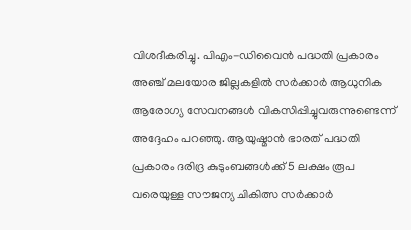വിശദീകരിച്ചു. പിഎം-ഡിവൈൻ പദ്ധതി പ്രകാരം അഞ്ച് മലയോര ജില്ലകളിൽ സർക്കാർ ആധുനിക ആരോഗ്യ സേവനങ്ങൾ വികസിപ്പിച്ചുവരുന്നുണ്ടെന്ന് അദ്ദേഹം പറഞ്ഞു. ആയുഷ്മാൻ ഭാരത് പദ്ധതി പ്രകാരം ദരിദ്ര കുടുംബങ്ങൾക്ക് 5 ലക്ഷം രൂപ വരെയുള്ള സൗജന്യ ചികിത്സ സർക്കാർ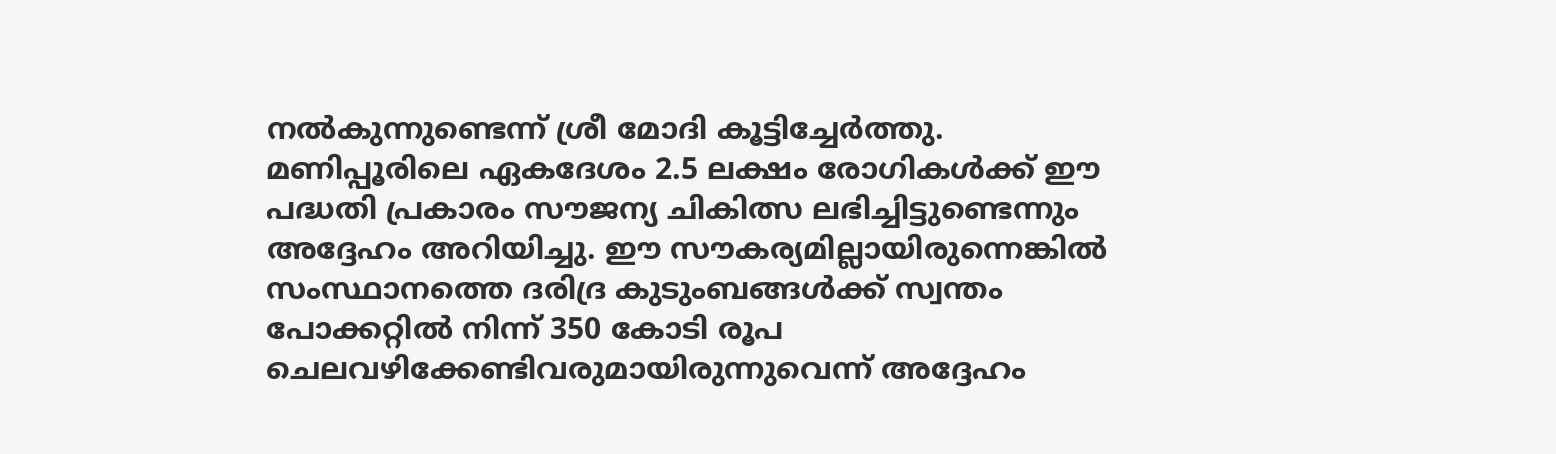നൽകുന്നുണ്ടെന്ന് ശ്രീ മോദി കൂട്ടിച്ചേർത്തു. മണിപ്പൂരിലെ ഏകദേശം 2.5 ലക്ഷം രോഗികൾക്ക് ഈ പദ്ധതി പ്രകാരം സൗജന്യ ചികിത്സ ലഭിച്ചിട്ടുണ്ടെന്നും അദ്ദേഹം അറിയിച്ചു. ഈ സൗകര്യമില്ലായിരുന്നെങ്കിൽ സംസ്ഥാനത്തെ ദരിദ്ര കുടുംബങ്ങൾക്ക് സ്വന്തം പോക്കറ്റിൽ നിന്ന് 350 കോടി രൂപ ചെലവഴിക്കേണ്ടിവരുമായിരുന്നുവെന്ന് അദ്ദേഹം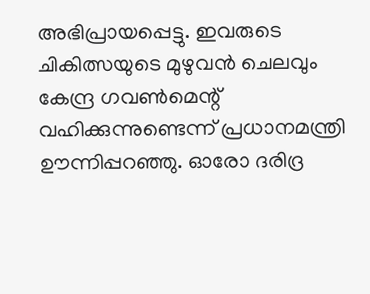അഭിപ്രായപ്പെട്ടു. ഇവരുടെ ചികിത്സയുടെ മുഴുവൻ ചെലവും കേന്ദ്ര ഗവൺമെന്റ് വഹിക്കുന്നുണ്ടെന്ന് പ്രധാനമന്ത്രി ഊന്നിപ്പറഞ്ഞു. ഓരോ ദരിദ്ര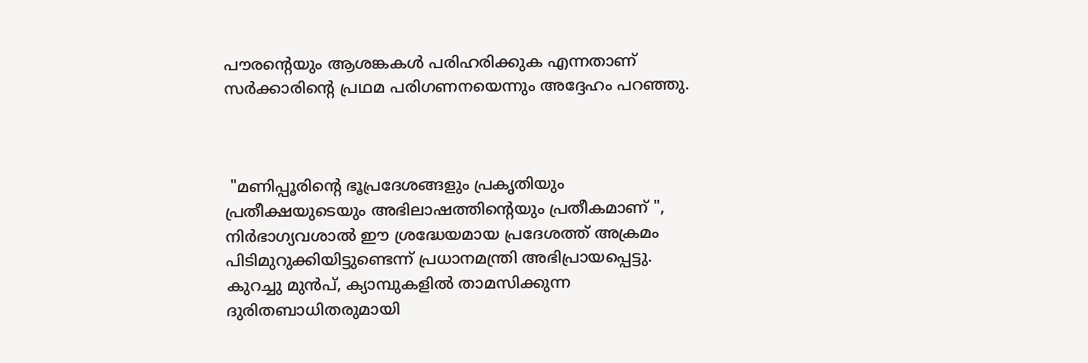പൗരന്റെയും ആശങ്കകൾ പരിഹരിക്കുക എന്നതാണ് സർക്കാരിന്റെ പ്രഥമ പരിഗണനയെന്നും അദ്ദേഹം പറഞ്ഞു.



 "മണിപ്പൂരിന്റെ ഭൂപ്രദേശങ്ങളും പ്രകൃതിയും പ്രതീക്ഷയുടെയും അഭിലാഷത്തിന്റെയും പ്രതീകമാണ് ", നിർഭാഗ്യവശാൽ ഈ ശ്രദ്ധേയമായ പ്രദേശത്ത് അക്രമം പിടിമുറുക്കിയിട്ടുണ്ടെന്ന് പ്രധാനമന്ത്രി അഭിപ്രായപ്പെട്ടു. കുറച്ചു മുൻപ്, ക്യാമ്പുകളിൽ താമസിക്കുന്ന ദുരിതബാധിതരുമായി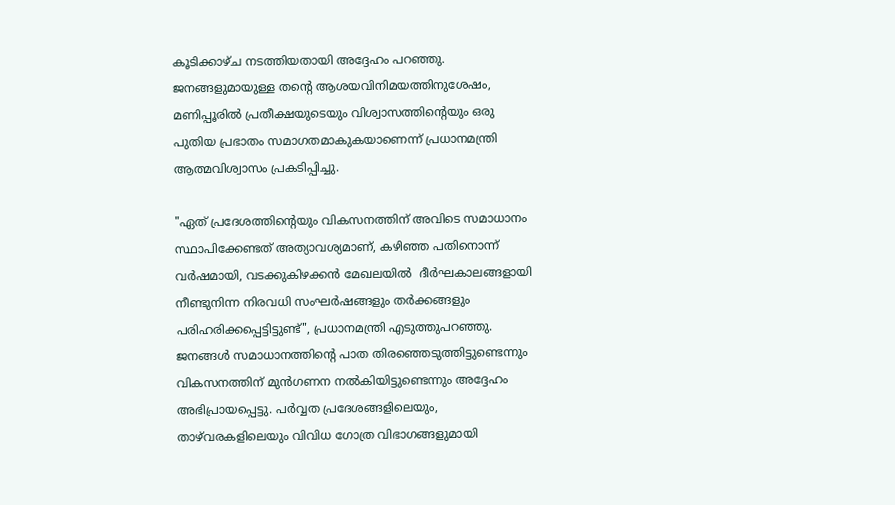കൂടിക്കാഴ്ച നടത്തിയതായി അദ്ദേഹം പറഞ്ഞു. ജനങ്ങളുമായുള്ള തന്റെ ആശയവിനിമയത്തിനുശേഷം, മണിപ്പൂരിൽ പ്രതീക്ഷയുടെയും വിശ്വാസത്തിന്റെയും ഒരു പുതിയ പ്രഭാതം സമാഗതമാകുകയാണെന്ന് പ്രധാനമന്ത്രി ആത്മവിശ്വാസം പ്രകടിപ്പിച്ചു.

"ഏത് പ്രദേശത്തിന്റെയും വികസനത്തിന് അവിടെ സമാധാനം സ്ഥാപിക്കേണ്ടത് അത്യാവശ്യമാണ്, കഴിഞ്ഞ പതിനൊന്ന് വർഷമായി, വടക്കുകിഴക്കൻ മേഖലയിൽ  ദീർഘകാലങ്ങളായി നീണ്ടുനിന്ന നിരവധി സംഘർഷങ്ങളും തർക്കങ്ങളും പരിഹരിക്കപ്പെട്ടിട്ടുണ്ട്", പ്രധാനമന്ത്രി എടുത്തുപറഞ്ഞു. ജനങ്ങൾ സമാധാനത്തിന്റെ പാത തിരഞ്ഞെടുത്തിട്ടുണ്ടെന്നും വികസനത്തിന് മുൻഗണന നൽകിയിട്ടുണ്ടെന്നും അദ്ദേഹം അഭിപ്രായപ്പെട്ടു. പർവ്വത പ്രദേശങ്ങളിലെയും, താഴ്‌വരകളിലെയും വിവിധ ഗോത്ര വിഭാഗങ്ങളുമായി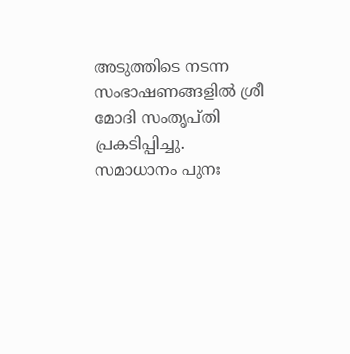അടുത്തിടെ നടന്ന സംഭാഷണങ്ങളിൽ ശ്രീ മോദി സംതൃപ്തി പ്രകടിപ്പിച്ചു. സമാധാനം പുനഃ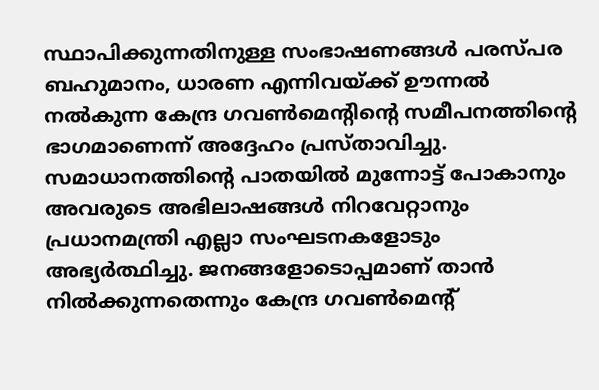സ്ഥാപിക്കുന്നതിനുള്ള സംഭാഷണങ്ങൾ പരസ്പര ബഹുമാനം, ധാരണ എന്നിവയ്ക്ക് ഊന്നൽ നൽകുന്ന കേന്ദ്ര ഗവൺമെന്റിന്റെ സമീപനത്തിന്റെ ഭാഗമാണെന്ന് അദ്ദേഹം പ്രസ്താവിച്ചു. സമാധാനത്തിന്റെ പാതയിൽ മുന്നോട്ട് പോകാനും അവരുടെ അഭിലാഷങ്ങൾ നിറവേറ്റാനും പ്രധാനമന്ത്രി എല്ലാ സംഘടനകളോടും അഭ്യർത്ഥിച്ചു. ജനങ്ങളോടൊപ്പമാണ് താൻ നിൽക്കുന്നതെന്നും കേന്ദ്ര ഗവൺമെന്റ്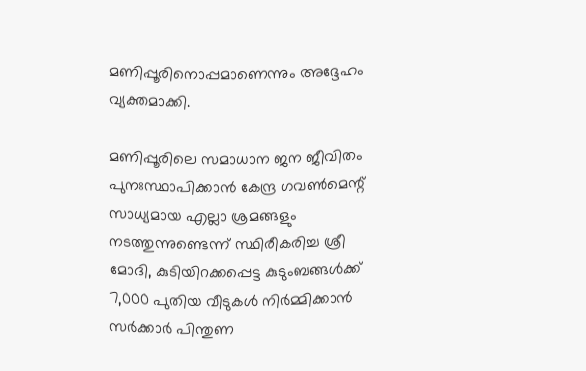മണിപ്പൂരിനൊപ്പമാണെന്നും അദ്ദേഹം വ്യക്തമാക്കി.

മണിപ്പൂരിലെ സമാധാന ജന ജീവിതം പുനഃസ്ഥാപിക്കാൻ കേന്ദ്ര ഗവൺമെന്റ് സാധ്യമായ എല്ലാ ശ്രമങ്ങളും നടത്തുന്നുണ്ടെന്ന് സ്ഥിരീകരിച്ച ശ്രീ മോദി, കുടിയിറക്കപ്പെട്ട കുടുംബങ്ങൾക്ക് 7,000 പുതിയ വീടുകൾ നിർമ്മിക്കാൻ സർക്കാർ പിന്തുണ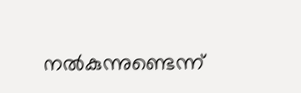നൽകുന്നുണ്ടെന്ന്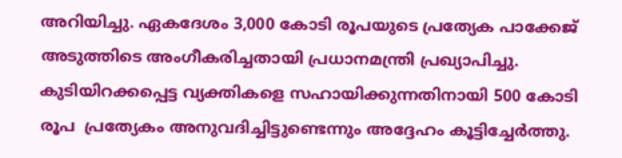അറിയിച്ചു. ഏകദേശം 3,000 കോടി രൂപയുടെ പ്രത്യേക പാക്കേജ് അടുത്തിടെ അംഗീകരിച്ചതായി പ്രധാനമന്ത്രി പ്രഖ്യാപിച്ചു. കുടിയിറക്കപ്പെട്ട വ്യക്തികളെ സഹായിക്കുന്നതിനായി 500 കോടി രൂപ  പ്രത്യേകം അനുവദിച്ചിട്ടുണ്ടെന്നും അദ്ദേഹം കൂട്ടിച്ചേർത്തു.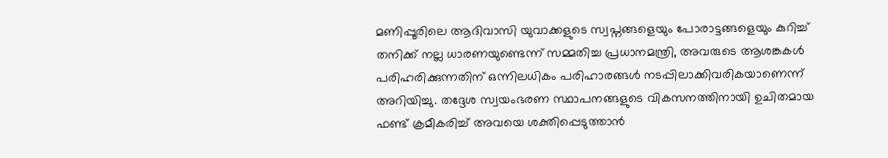മണിപ്പൂരിലെ ആദിവാസി യുവാക്കളുടെ സ്വപ്നങ്ങളെയും പോരാട്ടങ്ങളെയും കുറിച്ച് തനിക്ക് നല്ല ധാരണയുണ്ടെന്ന് സമ്മതിച്ച പ്രധാനമന്ത്രി, അവരുടെ ആശങ്കകൾ പരിഹരിക്കുന്നതിന് ഒന്നിലധികം പരിഹാരങ്ങൾ നടപ്പിലാക്കിവരികയാണെന്ന് അറിയിച്ചു. തദ്ദേശ സ്വയംഭരണ സ്ഥാപനങ്ങളുടെ വികസനത്തിനായി ഉചിതമായ ഫണ്ട് ക്രമീകരിച്ച് അവയെ ശക്തിപ്പെടുത്താൻ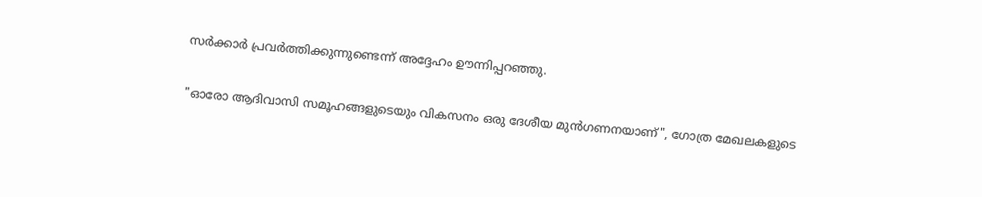സർക്കാർ പ്രവർത്തിക്കുന്നുണ്ടെന്ന് അദ്ദേഹം ഊന്നിപ്പറഞ്ഞു.

"ഓരോ ആദിവാസി സമൂഹങ്ങളുടെയും വികസനം ഒരു ദേശീയ മുൻഗണനയാണ്", ഗോത്ര മേഖലകളുടെ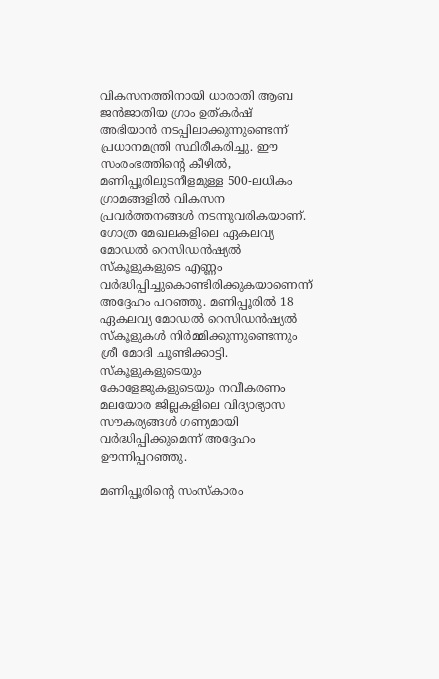വികസനത്തിനായി ധാരാതി ആബ ജൻജാതിയ ഗ്രാം ഉത്കർഷ് അഭിയാൻ നടപ്പിലാക്കുന്നുണ്ടെന്ന് പ്രധാനമന്ത്രി സ്ഥിരീകരിച്ചു. ഈ സംരംഭത്തിന്റെ കീഴിൽ, മണിപ്പൂരിലുടനീളമുള്ള 500-ലധികം ഗ്രാമങ്ങളിൽ വികസന പ്രവർത്തനങ്ങൾ നടന്നുവരികയാണ്. ഗോത്ര മേഖലകളിലെ ഏകലവ്യ മോഡൽ റെസിഡൻഷ്യൽ സ്കൂളുകളുടെ എണ്ണം വർദ്ധിപ്പിച്ചുകൊണ്ടിരിക്കുകയാണെന്ന് അദ്ദേഹം പറഞ്ഞു. മണിപ്പൂരിൽ 18 ഏകലവ്യ മോഡൽ റെസിഡൻഷ്യൽ സ്കൂളുകൾ നിർമ്മിക്കുന്നുണ്ടെന്നും ശ്രീ മോദി ചൂണ്ടിക്കാട്ടി. സ്കൂളുകളുടെയും കോളേജുകളുടെയും നവീകരണം മലയോര ജില്ലകളിലെ വിദ്യാഭ്യാസ സൗകര്യങ്ങൾ ഗണ്യമായി വർദ്ധിപ്പിക്കുമെന്ന് അദ്ദേഹം ഊന്നിപ്പറഞ്ഞു.

മണിപ്പൂരിന്റെ സംസ്കാരം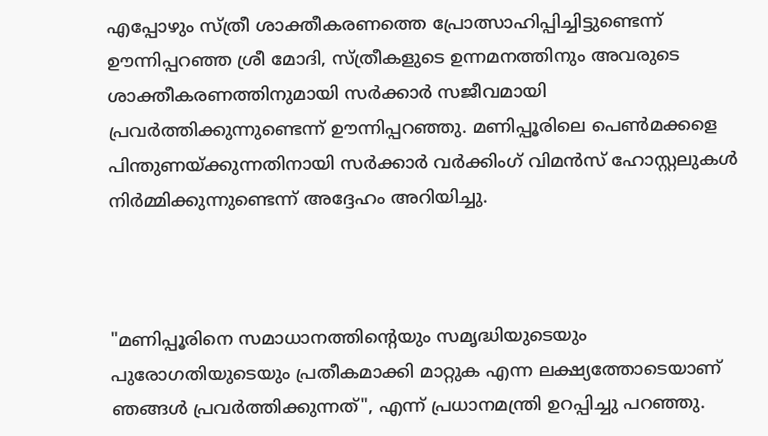എപ്പോഴും സ്ത്രീ ശാക്തീകരണത്തെ പ്രോത്സാഹിപ്പിച്ചിട്ടുണ്ടെന്ന് ഊന്നിപ്പറഞ്ഞ ശ്രീ മോദി, സ്ത്രീകളുടെ ഉന്നമനത്തിനും അവരുടെ ശാക്തീകരണത്തിനുമായി സർക്കാർ സജീവമായി പ്രവർത്തിക്കുന്നുണ്ടെന്ന് ഊന്നിപ്പറഞ്ഞു. മണിപ്പൂരിലെ പെൺമക്കളെ പിന്തുണയ്ക്കുന്നതിനായി സർക്കാർ വർക്കിംഗ് വിമൻസ് ഹോസ്റ്റലുകൾ നിർമ്മിക്കുന്നുണ്ടെന്ന് അദ്ദേഹം അറിയിച്ചു.



"മണിപ്പൂരിനെ സമാധാനത്തിന്റെയും സമൃദ്ധിയുടെയും പുരോഗതിയുടെയും പ്രതീകമാക്കി മാറ്റുക എന്ന ലക്ഷ്യത്തോടെയാണ് ഞങ്ങൾ പ്രവർത്തിക്കുന്നത്", എന്ന് പ്രധാനമന്ത്രി ഉറപ്പിച്ചു പറഞ്ഞു.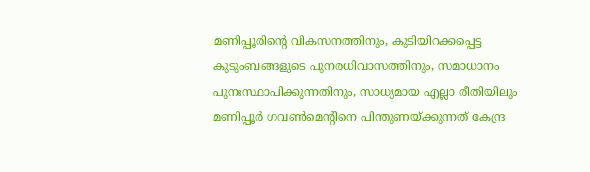മണിപ്പൂരിന്റെ വികസനത്തിനും, കുടിയിറക്കപ്പെട്ട കുടുംബങ്ങളുടെ പുനരധിവാസത്തിനും, സമാധാനം പുനഃസ്ഥാപിക്കുന്നതിനും, സാധ്യമായ എല്ലാ രീതിയിലും മണിപ്പൂർ ഗവൺമെന്റിനെ പിന്തുണയ്ക്കുന്നത് കേന്ദ്ര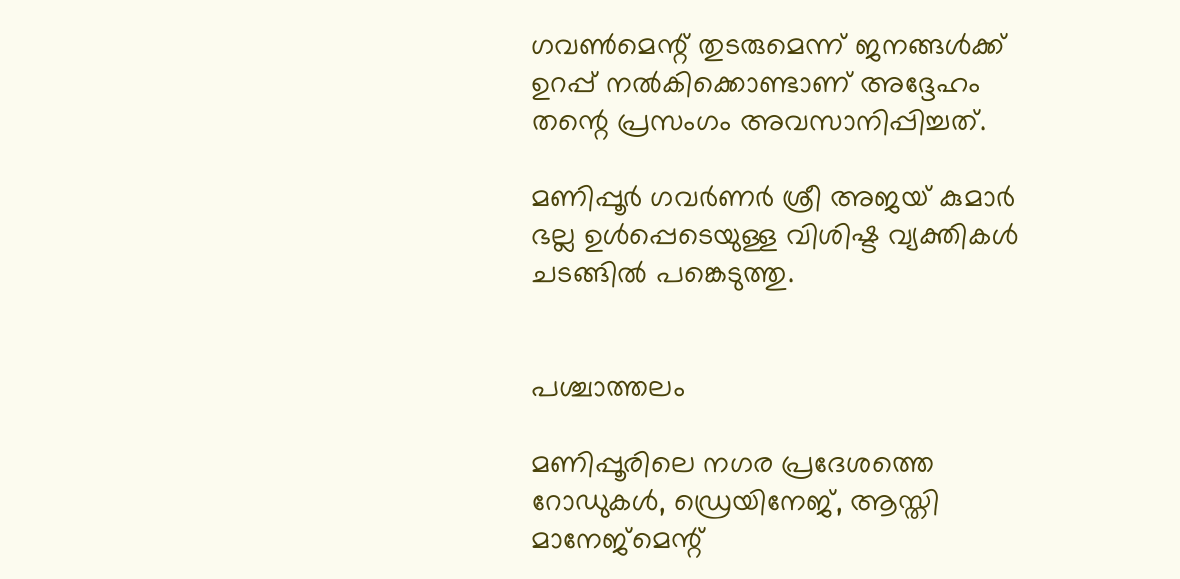ഗവൺമെന്റ് തുടരുമെന്ന് ജനങ്ങൾക്ക് ഉറപ്പ് നൽകിക്കൊണ്ടാണ് അദ്ദേഹം തന്റെ പ്രസംഗം അവസാനിപ്പിച്ചത്.

മണിപ്പൂർ ഗവർണർ ശ്രീ അജയ് കുമാർ ഭല്ല ഉൾപ്പെടെയുള്ള വിശിഷ്ട വ്യക്തികൾ ചടങ്ങിൽ പങ്കെടുത്തു.


പശ്ചാത്തലം

മണിപ്പൂരിലെ നഗര പ്രദേശത്തെ റോഡുകൾ, ഡ്രെയിനേജ്, ആസ്തി മാനേജ്മെന്റ്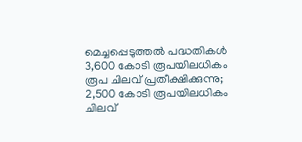മെച്ചപ്പെടുത്തൽ പദ്ധതികൾ 3,600 കോടി രൂപയിലധികം രൂപ ചിലവ് പ്രതീക്ഷിക്കുന്നു; 2,500 കോടി രൂപയിലധികം ചിലവ്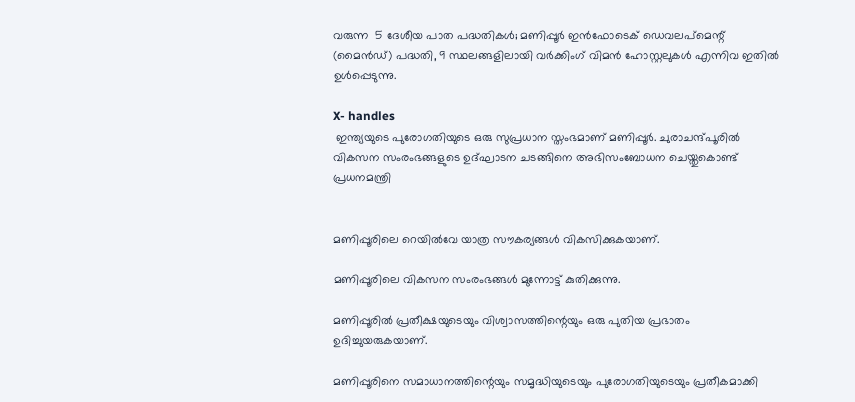വരുന്ന  5 ദേശീയ പാത പദ്ധതികൾ; മണിപ്പൂർ ഇൻഫോടെക് ഡെവലപ്‌മെന്റ് (മൈൻഡ്) പദ്ധതി, 9 സ്ഥലങ്ങളിലായി വർക്കിംഗ് വിമൻ ഹോസ്റ്റലുകൾ എന്നിവ ഇതിൽ ഉൾപ്പെടുന്നു.

X- handles
 ഇന്ത്യയുടെ പുരോഗതിയുടെ ഒരു സുപ്രധാന സ്തംഭമാണ് മണിപ്പൂർ. ചുരാചന്ദ്പൂരിൽ വികസന സംരംഭങ്ങളുടെ ഉദ്ഘാടന ചടങ്ങിനെ അഭിസംബോധന ചെയ്തുകൊണ്ട് പ്രധനമന്ത്രി


മണിപ്പൂരിലെ റെയിൽവേ യാത്ര സൗകര്യങ്ങൾ വികസിക്കുകയാണ്.

മണിപ്പൂരിലെ വികസന സംരംഭങ്ങൾ മുന്നോട്ട് കുതിക്കുന്നു.

മണിപ്പൂരിൽ പ്രതീക്ഷയുടെയും വിശ്വാസത്തിന്റെയും ഒരു പുതിയ പ്രഭാതം ഉദിച്ചുയരുകയാണ്.

മണിപ്പൂരിനെ സമാധാനത്തിന്റെയും സമൃദ്ധിയുടെയും പുരോഗതിയുടെയും പ്രതീകമാക്കി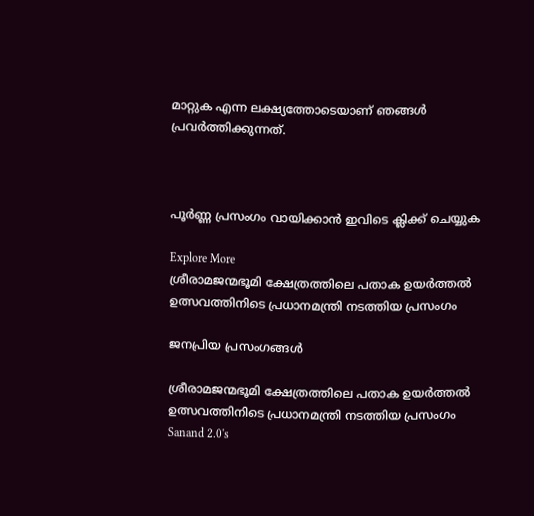മാറ്റുക എന്ന ലക്ഷ്യത്തോടെയാണ് ഞങ്ങൾ പ്രവർത്തിക്കുന്നത്.



പൂർണ്ണ പ്രസംഗം വായിക്കാൻ ഇവിടെ ക്ലിക്ക് ചെയ്യുക

Explore More
ശ്രീരാമജന്മഭൂമി ക്ഷേത്രത്തിലെ പതാക ഉയർത്തൽ ഉത്സവത്തിനിടെ പ്രധാനമന്ത്രി നടത്തിയ പ്രസംഗം

ജനപ്രിയ പ്രസംഗങ്ങൾ

ശ്രീരാമജന്മഭൂമി ക്ഷേത്രത്തിലെ പതാക ഉയർത്തൽ ഉത്സവത്തിനിടെ പ്രധാനമന്ത്രി നടത്തിയ പ്രസംഗം
Sanand 2.0's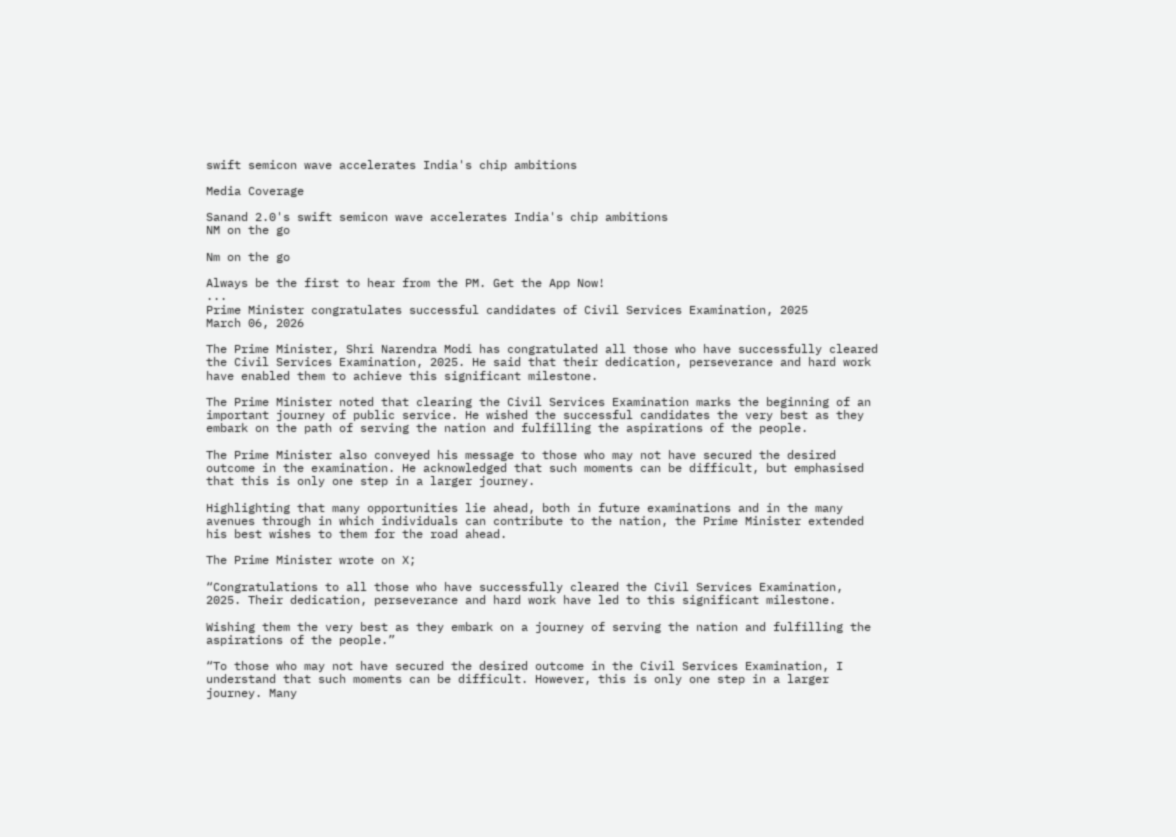swift semicon wave accelerates India's chip ambitions

Media Coverage

Sanand 2.0's swift semicon wave accelerates India's chip ambitions
NM on the go

Nm on the go

Always be the first to hear from the PM. Get the App Now!
...
Prime Minister congratulates successful candidates of Civil Services Examination, 2025
March 06, 2026

The Prime Minister, Shri Narendra Modi has congratulated all those who have successfully cleared the Civil Services Examination, 2025. He said that their dedication, perseverance and hard work have enabled them to achieve this significant milestone.

The Prime Minister noted that clearing the Civil Services Examination marks the beginning of an important journey of public service. He wished the successful candidates the very best as they embark on the path of serving the nation and fulfilling the aspirations of the people.

The Prime Minister also conveyed his message to those who may not have secured the desired outcome in the examination. He acknowledged that such moments can be difficult, but emphasised that this is only one step in a larger journey.

Highlighting that many opportunities lie ahead, both in future examinations and in the many avenues through in which individuals can contribute to the nation, the Prime Minister extended his best wishes to them for the road ahead.

The Prime Minister wrote on X;

“Congratulations to all those who have successfully cleared the Civil Services Examination, 2025. Their dedication, perseverance and hard work have led to this significant milestone.

Wishing them the very best as they embark on a journey of serving the nation and fulfilling the aspirations of the people.”

“To those who may not have secured the desired outcome in the Civil Services Examination, I understand that such moments can be difficult. However, this is only one step in a larger journey. Many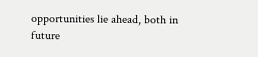opportunities lie ahead, both in future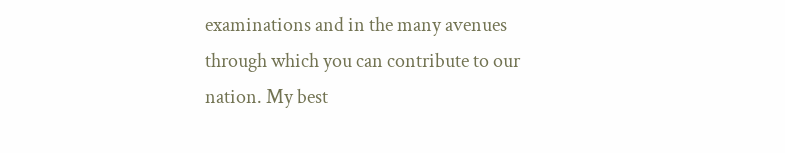examinations and in the many avenues through which you can contribute to our nation. My best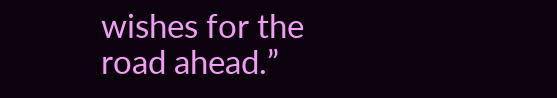wishes for the road ahead.”